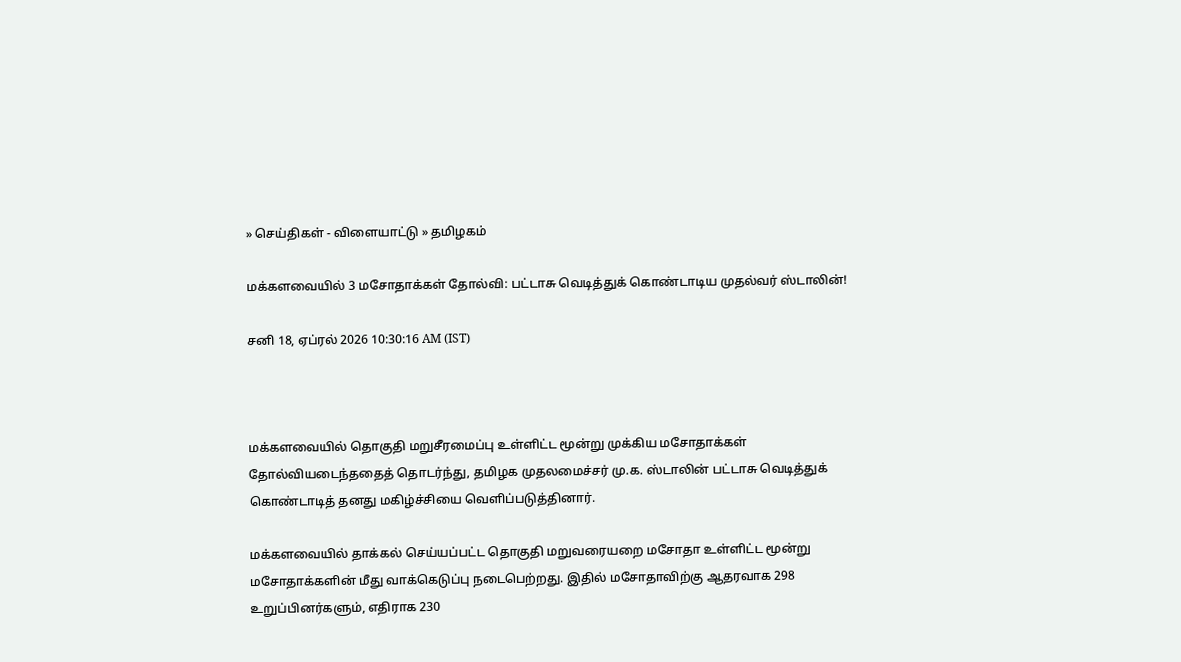» செய்திகள் - விளையாட்டு » தமிழகம்

மக்களவையில் 3 மசோதாக்கள் தோல்வி: பட்டாசு வெடித்துக் கொண்டாடிய முதல்வர் ஸ்டாலின்!

சனி 18, ஏப்ரல் 2026 10:30:16 AM (IST)



மக்களவையில் தொகுதி மறுசீரமைப்பு உள்ளிட்ட மூன்று முக்கிய மசோதாக்கள் தோல்வியடைந்ததைத் தொடர்ந்து, தமிழக முதலமைச்சர் மு.க. ஸ்டாலின் பட்டாசு வெடித்துக் கொண்டாடித் தனது மகிழ்ச்சியை வெளிப்படுத்தினார்.

மக்களவையில் தாக்கல் செய்யப்பட்ட தொகுதி மறுவரையறை மசோதா உள்ளிட்ட மூன்று மசோதாக்களின் மீது வாக்கெடுப்பு நடைபெற்றது. இதில் மசோதாவிற்கு ஆதரவாக 298 உறுப்பினர்களும், எதிராக 230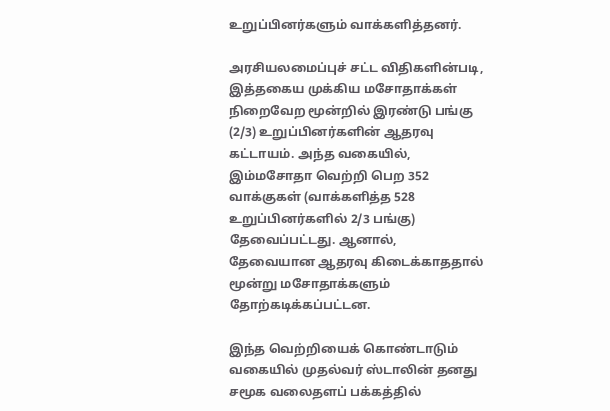உறுப்பினர்களும் வாக்களித்தனர்.

அரசியலமைப்புச் சட்ட விதிகளின்படி, இத்தகைய முக்கிய மசோதாக்கள் நிறைவேற மூன்றில் இரண்டு பங்கு (2/3) உறுப்பினர்களின் ஆதரவு கட்டாயம். அந்த வகையில், இம்மசோதா வெற்றி பெற 352 வாக்குகள் (வாக்களித்த 528 உறுப்பினர்களில் 2/3 பங்கு) தேவைப்பட்டது. ஆனால், தேவையான ஆதரவு கிடைக்காததால் மூன்று மசோதாக்களும் தோற்கடிக்கப்பட்டன.

இந்த வெற்றியைக் கொண்டாடும் வகையில் முதல்வர் ஸ்டாலின் தனது சமூக வலைதளப் பக்கத்தில்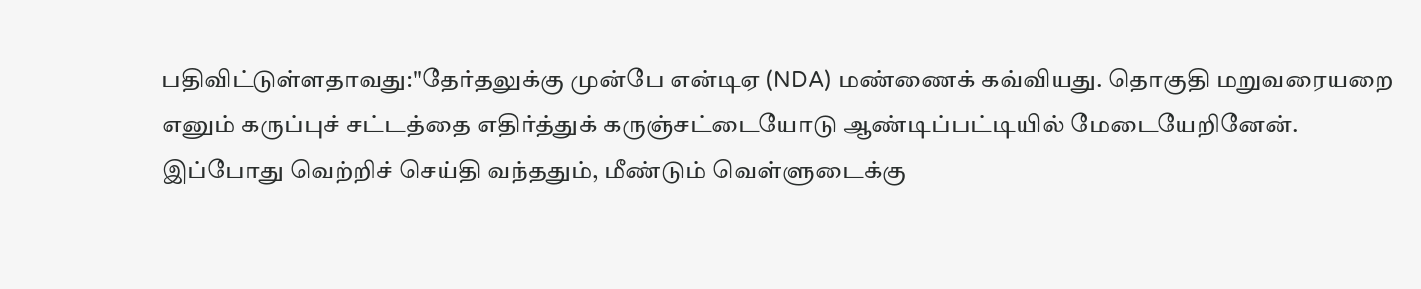பதிவிட்டுள்ளதாவது:"தேர்தலுக்கு முன்பே என்டிஏ (NDA) மண்ணைக் கவ்வியது. தொகுதி மறுவரையறை எனும் கருப்புச் சட்டத்தை எதிர்த்துக் கருஞ்சட்டையோடு ஆண்டிப்பட்டியில் மேடையேறினேன். இப்போது வெற்றிச் செய்தி வந்ததும், மீண்டும் வெள்ளுடைக்கு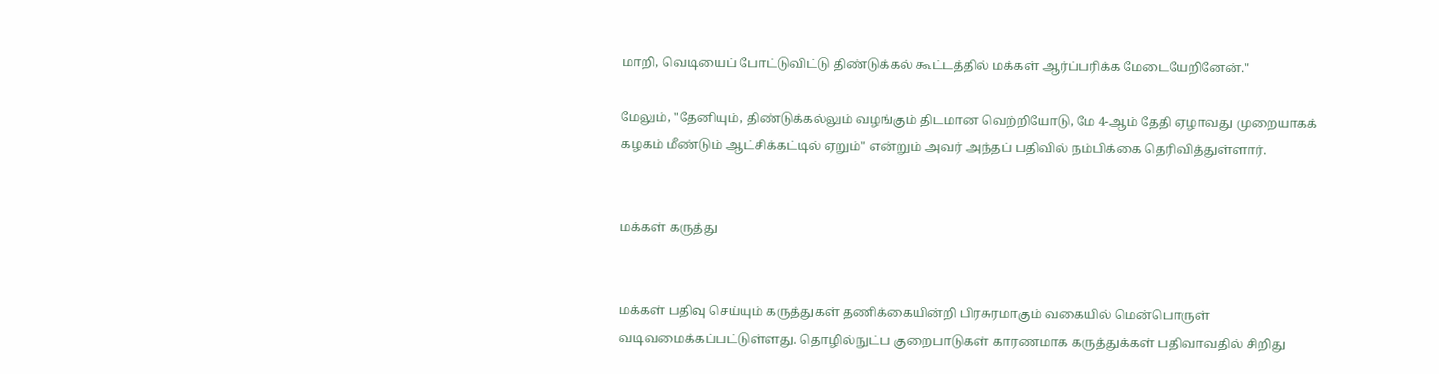மாறி, வெடியைப் போட்டுவிட்டு திண்டுக்கல் கூட்டத்தில் மக்கள் ஆர்ப்பரிக்க மேடையேறினேன்."

மேலும், "தேனியும், திண்டுக்கல்லும் வழங்கும் திடமான வெற்றியோடு, மே 4-ஆம் தேதி ஏழாவது முறையாகக் கழகம் மீண்டும் ஆட்சிக்கட்டில் ஏறும்" என்றும் அவர் அந்தப் பதிவில் நம்பிக்கை தெரிவித்துள்ளார்.


மக்கள் கருத்து


மக்கள் பதிவு செய்யும் கருத்துகள் தணிக்கையின்றி பிரசுரமாகும் வகையில் மென்பொருள் வடிவமைக்கப்பட்டுள்ளது. தொழில்நுட்ப குறைபாடுகள் காரணமாக கருத்துக்கள் பதிவாவதில் சிறிது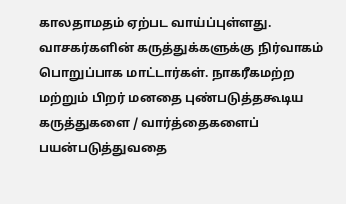காலதாமதம் ஏற்பட வாய்ப்புள்ளது. வாசகர்களின் கருத்துக்களுக்கு நிர்வாகம் பொறுப்பாக மாட்டார்கள். நாகரீகமற்ற மற்றும் பிறர் மனதை புண்படுத்தகூடிய கருத்துகளை / வார்த்தைகளைப் பயன்படுத்துவதை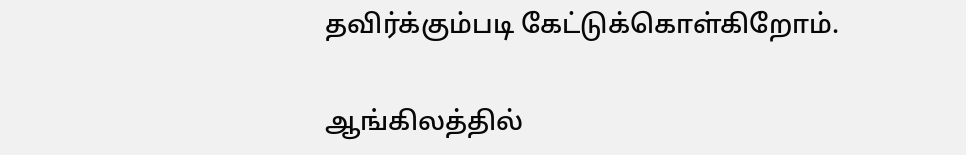தவிர்க்கும்படி கேட்டுக்கொள்கிறோம்.

ஆங்கிலத்தில்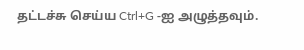தட்டச்சு செய்ய Ctrl+G -ஐ அழுத்தவும்.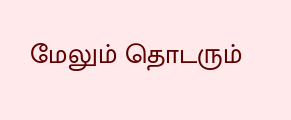மேலும் தொடரும்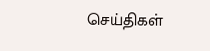செய்திகள்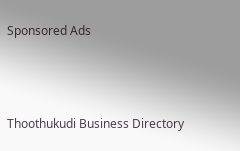Sponsored Ads



Thoothukudi Business Directory